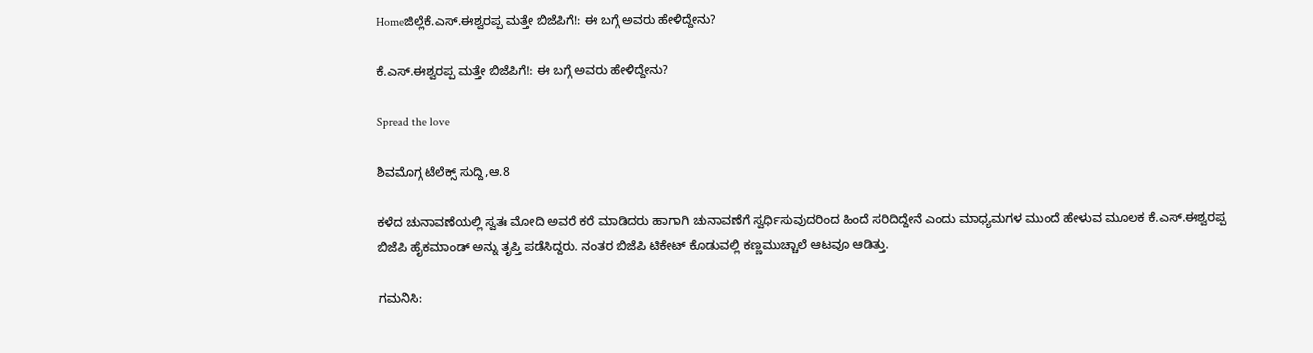Homeಜಿಲ್ಲೆಕೆ.ಎಸ್.ಈಶ್ವರಪ್ಪ ಮತ್ತೇ ಬಿಜೆಪಿಗೆ!: ಈ ಬಗ್ಗೆ ಅವರು ಹೇಳಿದ್ದೇನು?

ಕೆ.ಎಸ್.ಈಶ್ವರಪ್ಪ ಮತ್ತೇ ಬಿಜೆಪಿಗೆ!: ಈ ಬಗ್ಗೆ ಅವರು ಹೇಳಿದ್ದೇನು?

Spread the love

ಶಿವಮೊಗ್ಗ ಟೆಲೆಕ್ಸ್ ಸುದ್ದಿ,ಆ.8

ಕಳೆದ ಚುನಾವಣೆಯಲ್ಲಿ ಸ್ವತಃ ಮೋದಿ ಅವರೆ ಕರೆ ಮಾಡಿದರು ಹಾಗಾಗಿ ಚುನಾವಣೆಗೆ ಸ್ವರ್ಧಿಸುವುದರಿಂದ ಹಿಂದೆ ಸರಿದಿದ್ದೇನೆ ಎಂದು ಮಾಧ್ಯಮಗಳ ಮುಂದೆ ಹೇಳುವ ಮೂಲಕ ಕೆ.ಎಸ್.ಈಶ್ವರಪ್ಪ ಬಿಜೆಪಿ ಹೈಕಮಾಂಡ್ ಅನ್ನು ತೃಪ್ತಿ ಪಡೆಸಿದ್ದರು. ನಂತರ ಬಿಜೆಪಿ ಟಿಕೇಟ್ ಕೊಡುವಲ್ಲಿ ಕಣ್ಣಮುಚ್ಚಾಲೆ ಆಟವೂ ಆಡಿತ್ತು.

ಗಮನಿಸಿ: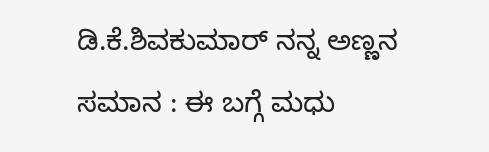ಡಿ.ಕೆ.ಶಿವಕುಮಾರ್ ನನ್ನ ಅಣ್ಣನ ಸಮಾನ : ಈ ಬಗ್ಗೆ ಮಧು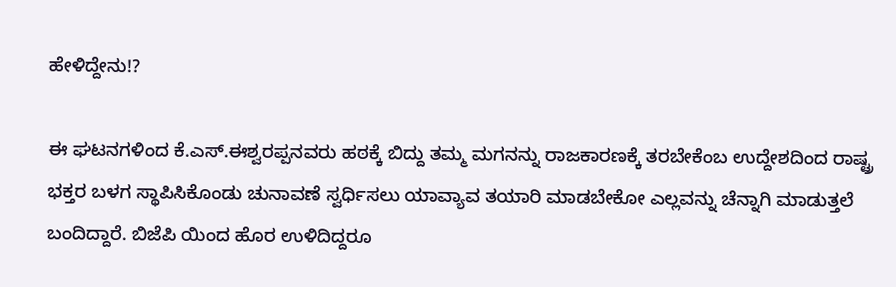ಹೇಳಿದ್ದೇನು!?

ಈ ಘಟನಗಳಿಂದ ಕೆ.ಎಸ್.ಈಶ್ವರಪ್ಪನವರು ಹಠಕ್ಕೆ ಬಿದ್ದು ತಮ್ಮ ಮಗನನ್ನು ರಾಜಕಾರಣಕ್ಕೆ ತರಬೇಕೆಂಬ ಉದ್ದೇಶದಿಂದ ರಾಷ್ಟ್ರ ಭಕ್ತರ ಬಳಗ ಸ್ಥಾಪಿಸಿಕೊಂಡು ಚುನಾವಣೆ ಸ್ವರ್ಧಿಸಲು ಯಾವ್ಯಾವ ತಯಾರಿ ಮಾಡಬೇಕೋ ಎಲ್ಲವನ್ನು ಚೆನ್ನಾಗಿ ಮಾಡುತ್ತಲೆ ಬಂದಿದ್ದಾರೆ. ಬಿಜೆಪಿ ಯಿಂದ ಹೊರ ಉಳಿದಿದ್ದರೂ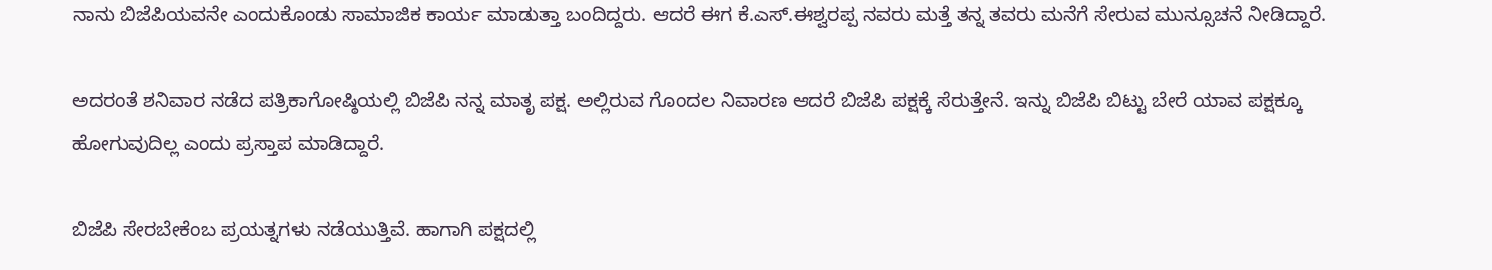ನಾನು ಬಿಜೆಪಿಯವನೇ ಎಂದುಕೊಂಡು ಸಾಮಾಜಿಕ ಕಾರ್ಯ ಮಾಡುತ್ತಾ ಬಂದಿದ್ದರು. ಆದರೆ ಈಗ ಕೆ.ಎಸ್.ಈಶ್ವರಪ್ಪ ನವರು ಮತ್ತೆ ತನ್ನ ತವರು ಮನೆಗೆ ಸೇರುವ ಮುನ್ಸೂಚನೆ ನೀಡಿದ್ದಾರೆ.

ಅದರಂತೆ ಶನಿವಾರ ನಡೆದ ಪತ್ರಿಕಾಗೋಷ್ಠಿಯಲ್ಲಿ ಬಿಜೆಪಿ ನನ್ನ ಮಾತೃ ಪಕ್ಷ. ಅಲ್ಲಿರುವ ಗೊಂದಲ ನಿವಾರಣ ಆದರೆ ಬಿಜೆಪಿ ಪಕ್ಷಕ್ಕೆ ಸೆರುತ್ತೇನೆ. ಇನ್ನು ಬಿಜೆಪಿ ಬಿಟ್ಟು ಬೇರೆ ಯಾವ ಪಕ್ಷಕ್ಕೂ ಹೋಗುವುದಿಲ್ಲ ಎಂದು ಪ್ರಸ್ತಾಪ ಮಾಡಿದ್ದಾರೆ.

ಬಿಜೆಪಿ ಸೇರಬೇಕೆಂಬ ಪ್ರಯತ್ನಗಳು ನಡೆಯುತ್ತಿವೆ. ಹಾಗಾಗಿ ಪಕ್ಷದಲ್ಲಿ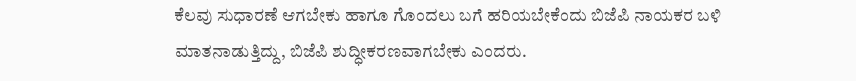ಕೆಲವು ಸುಧಾರಣೆ ಆಗಬೇಕು ಹಾಗೂ ಗೊಂದಲು ಬಗೆ ಹರಿಯಬೇಕೆಂದು ಬಿಜೆಪಿ ನಾಯಕರ ಬಳಿ ಮಾತನಾಡುತ್ತಿದ್ದು, ಬಿಜೆಪಿ ಶುದ್ಧೀಕರಣವಾಗಬೇಕು ಎಂದರು.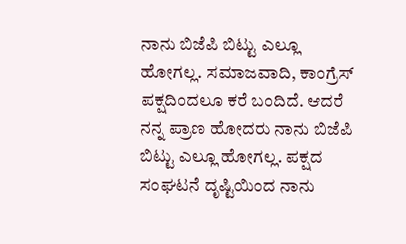ನಾನು ಬಿಜೆಪಿ ಬಿಟ್ಟು ಎಲ್ಲೂ ಹೋಗಲ್ಲ. ಸಮಾಜವಾದಿ, ಕಾಂಗ್ರೆಸ್ ಪಕ್ಷದಿಂದಲೂ ಕರೆ ಬಂದಿದೆ. ಆದರೆ ನನ್ನ ಪ್ರಾಣ ಹೋದರು ನಾನು ಬಿಜೆಪಿ ಬಿಟ್ಟು ಎಲ್ಲೂ ಹೋಗಲ್ಲ. ಪಕ್ಷದ ಸಂಘಟನೆ ದೃಷ್ಟಿಯಿಂದ ನಾನು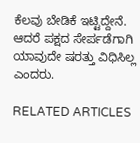ಕೆಲವು ಬೇಡಿಕೆ ಇಟ್ಟಿದ್ದೇನೆ. ಆದರೆ ಪಕ್ಷದ ಸೇರ್ಪಡೆಗಾಗಿ ಯಾವುದೇ ಷರತ್ತು ವಿಧಿಸಿಲ್ಲ ಎಂದರು.

RELATED ARTICLES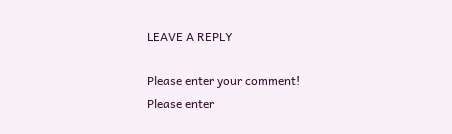LEAVE A REPLY

Please enter your comment!
Please enter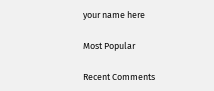your name here

Most Popular

Recent Comments